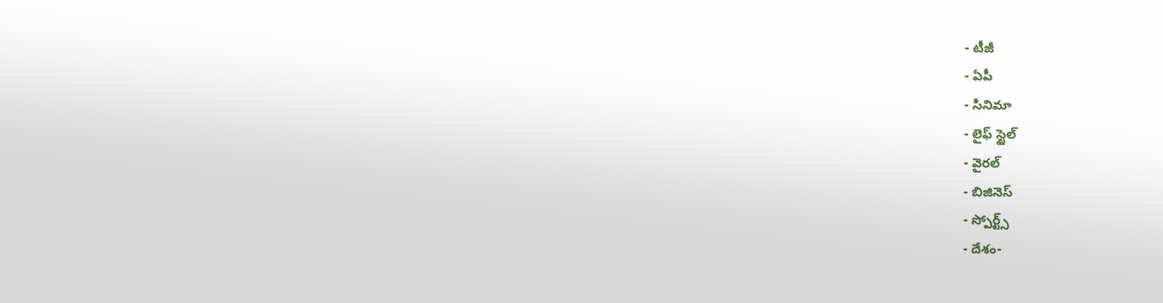- టీజీ
- ఏపీ
- సినిమా
- లైఫ్ స్టైల్
- వైరల్
- బిజినెస్
- స్పోర్ట్స్
- దేశం-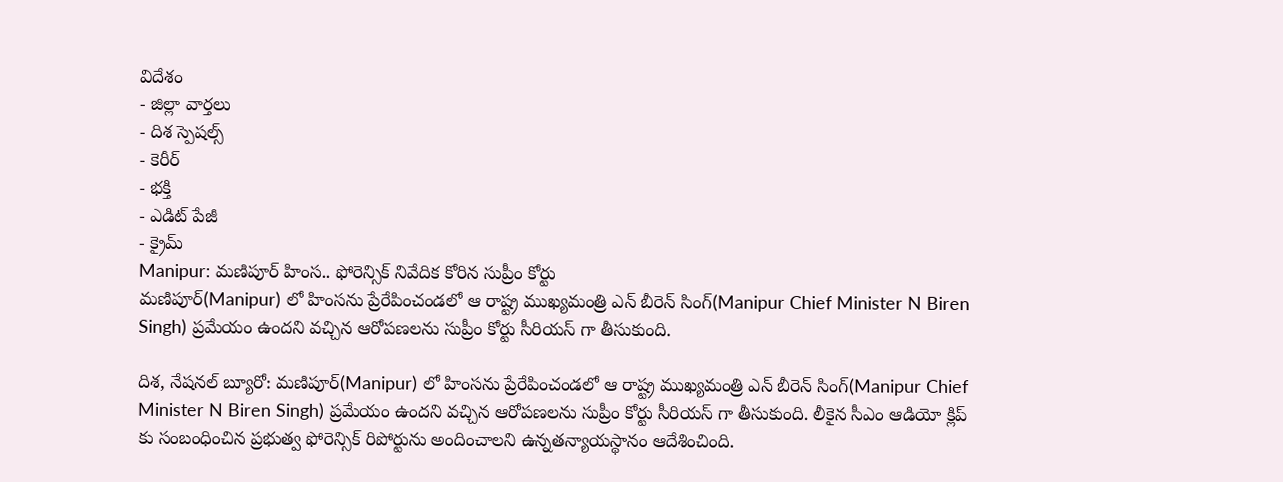విదేశం
- జిల్లా వార్తలు
- దిశ స్పెషల్స్
- కెరీర్
- భక్తి
- ఎడిట్ పేజీ
- క్రైమ్
Manipur: మణిపూర్ హింస.. ఫోరెన్సిక్ నివేదిక కోరిన సుప్రీం కోర్టు
మణిపూర్(Manipur) లో హింసను ప్రేరేపించండలో ఆ రాష్ట్ర ముఖ్యమంత్రి ఎన్ బీరెన్ సింగ్(Manipur Chief Minister N Biren Singh) ప్రమేయం ఉందని వచ్చిన ఆరోపణలను సుప్రీం కోర్టు సీరియస్ గా తీసుకుంది.

దిశ, నేషనల్ బ్యూరో: మణిపూర్(Manipur) లో హింసను ప్రేరేపించండలో ఆ రాష్ట్ర ముఖ్యమంత్రి ఎన్ బీరెన్ సింగ్(Manipur Chief Minister N Biren Singh) ప్రమేయం ఉందని వచ్చిన ఆరోపణలను సుప్రీం కోర్టు సీరియస్ గా తీసుకుంది. లీకైన సీఎం ఆడియో క్లిప్ కు సంబంధించిన ప్రభుత్వ ఫోరెన్సిక్ రిపోర్టును అందించాలని ఉన్నతన్యాయస్థానం ఆదేశించింది.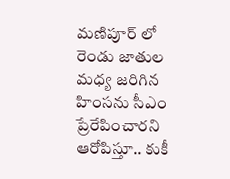మణిపూర్ లో రెండు జాతుల మధ్య జరిగిన హింసను సీఎం ప్రేరేపించారని ఆరోపిస్తూ.. కుకీ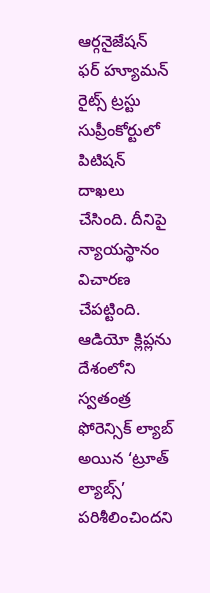ఆర్గనైజేషన్ ఫర్ హ్యూమన్ రైట్స్ ట్రస్టు సుప్రీంకోర్టులో పిటిషన్ దాఖలు చేసింది. దీనిపై న్యాయస్థానం విచారణ చేపట్టింది. ఆడియో క్లిప్లను దేశంలోని స్వతంత్ర ఫోరెన్సిక్ ల్యాబ్ అయిన ‘ట్రూత్ ల్యాబ్స్’ పరిశీలించిందని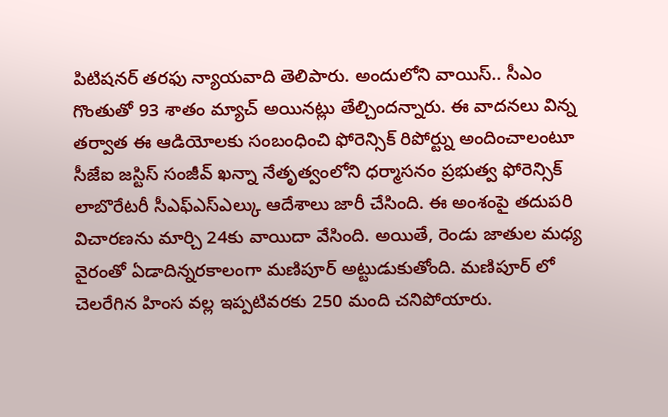పిటిషనర్ తరఫు న్యాయవాది తెలిపారు. అందులోని వాయిస్.. సీఎం గొంతుతో 93 శాతం మ్యాచ్ అయినట్లు తేల్చిందన్నారు. ఈ వాదనలు విన్న తర్వాత ఈ ఆడియోలకు సంబంధించి ఫోరెన్సిక్ రిపోర్ట్ను అందించాలంటూ సీజేఐ జస్టిస్ సంజీవ్ ఖన్నా నేతృత్వంలోని ధర్మాసనం ప్రభుత్వ ఫోరెన్సిక్ లాబొరేటరీ సీఎఫ్ఎస్ఎల్కు ఆదేశాలు జారీ చేసింది. ఈ అంశంపై తదుపరి విచారణను మార్చి 24కు వాయిదా వేసింది. అయితే, రెండు జాతుల మధ్య వైరంతో ఏడాదిన్నరకాలంగా మణిపూర్ అట్టుడుకుతోంది. మణిపూర్ లో చెలరేగిన హింస వల్ల ఇప్పటివరకు 250 మంది చనిపోయారు.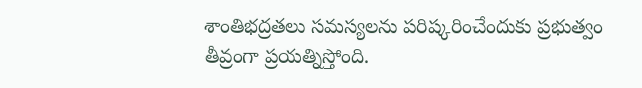శాంతిభద్రతలు సమస్యలను పరిష్కరించేందుకు ప్రభుత్వం తీవ్రంగా ప్రయత్నిస్తోంది.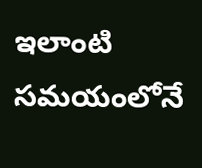ఇలాంటి సమయంలోనే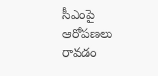సీఎంపై ఆరోపణలు రావడం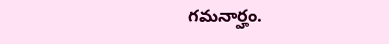గమనార్హం.